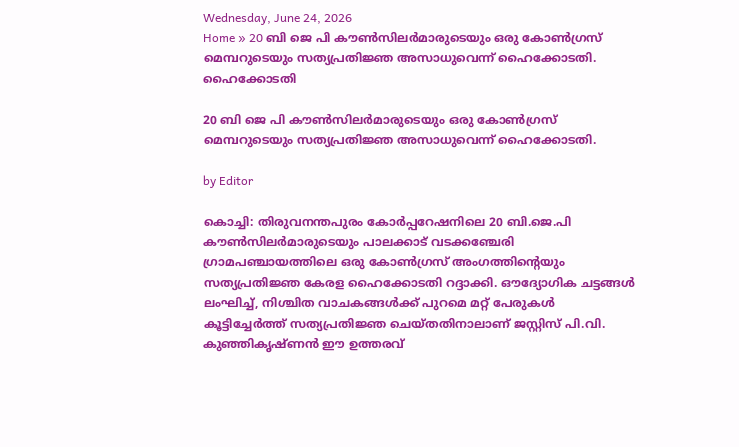Wednesday, June 24, 2026
Home » 20 ബി ജെ പി കൗൺസിലർമാരുടെയും ഒരു കോൺഗ്രസ് മെമ്പറുടെയും സത്യപ്രതിജ്ഞ അസാധുവെന്ന് ഹൈക്കോടതി.
ഹൈക്കോടതി

20 ബി ജെ പി കൗൺസിലർമാരുടെയും ഒരു കോൺഗ്രസ് മെമ്പറുടെയും സത്യപ്രതിജ്ഞ അസാധുവെന്ന് ഹൈക്കോടതി.

by Editor

കൊച്ചി: തിരുവനന്തപുരം കോർപ്പറേഷനിലെ 20 ബി.ജെ.പി കൗൺസിലർമാരുടെയും പാലക്കാട് വടക്കഞ്ചേരി ഗ്രാമപഞ്ചായത്തിലെ ഒരു കോൺഗ്രസ് അംഗത്തിന്റെയും സത്യപ്രതിജ്ഞ കേരള ഹൈക്കോടതി റദ്ദാക്കി. ഔദ്യോഗിക ചട്ടങ്ങൾ ലംഘിച്ച്, നിശ്ചിത വാചകങ്ങൾക്ക് പുറമെ മറ്റ് പേരുകൾ കൂട്ടിച്ചേർത്ത് സത്യപ്രതിജ്ഞ ചെയ്തതിനാലാണ് ജസ്റ്റിസ് പി.വി. കുഞ്ഞികൃഷ്ണൻ ഈ ഉത്തരവ്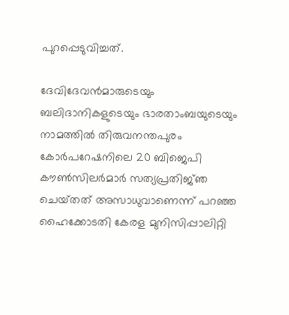പുറപ്പെടുവിച്ചത്.

ദേവിദേവൻമാരുടെയും ബലിദാനികളുടെയും ഭാരതാംബയുടെയും നാമത്തിൽ തിരുവനന്തപുരം കോർപറേഷനിലെ 20 ബിജെപി കൗൺസിലർമാർ സത്യപ്രതിജ്‌ഞ ചെയ്‌തത്‌ അസാധുവാണെന്ന് പറഞ്ഞ ഹൈക്കോടതി കേരള മുനിസിപ്പാലിറ്റി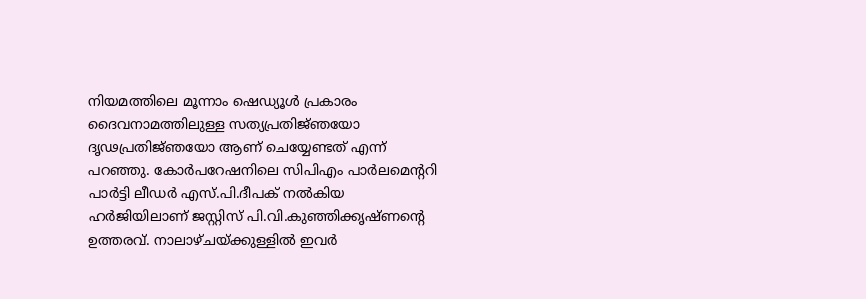നിയമത്തിലെ മൂന്നാം ഷെഡ്യൂൾ പ്രകാരം ദൈവനാമത്തിലുള്ള സത്യപ്രതിജ്‌ഞയോ ദൃഢപ്രതിജ്‌ഞയോ ആണ് ചെയ്യേണ്ടത് എന്ന് പറഞ്ഞു. കോർപറേഷനിലെ സിപിഎം പാർലമെന്ററി പാർട്ടി ലീഡർ എസ്.പി.ദീപക് നൽകിയ ഹർജിയിലാണ് ജസ്റ്റിസ് പി.വി.കുഞ്ഞിക്കൃഷ്‌ണൻ്റെ ഉത്തരവ്. നാലാഴ്‌ചയ്ക്കുള്ളിൽ ഇവർ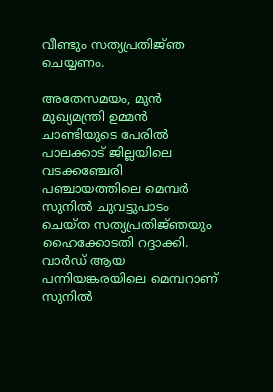വീണ്ടും സത്യപ്രതിജ്‌ഞ ചെയ്യണം.

അതേസമയം, മുൻ മുഖ്യമന്ത്രി ഉമ്മൻ ചാണ്ടിയുടെ പേരിൽ പാലക്കാട് ജില്ലയിലെ വടക്കഞ്ചേരി പഞ്ചായത്തിലെ മെമ്പർ സുനിൽ ചുവട്ടുപാടം ചെയ്ത സത്യപ്രതിജ്‌ഞയും ഹൈക്കോടതി റദ്ദാക്കി. വാർഡ് ആയ പന്നിയങ്കരയിലെ മെമ്പറാണ് സുനിൽ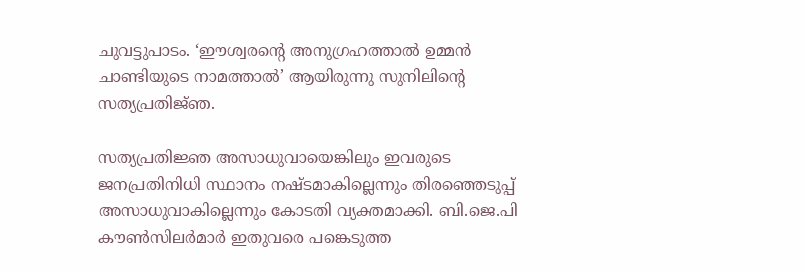ചുവട്ടുപാടം. ‘ഈശ്വരന്റെ അനുഗ്രഹത്താൽ ഉമ്മൻ ചാണ്ടിയുടെ നാമത്താൽ’ ആയിരുന്നു സുനിലിന്റെ സത്യപ്രതിജ്‌ഞ.

സത്യപ്രതിജ്ഞ അസാധുവായെങ്കിലും ഇവരുടെ ജനപ്രതിനിധി സ്ഥാനം നഷ്ടമാകില്ലെന്നും തിരഞ്ഞെടുപ്പ് അസാധുവാകില്ലെന്നും കോടതി വ്യക്തമാക്കി. ബി.ജെ.പി കൗൺസിലർമാർ ഇതുവരെ പങ്കെടുത്ത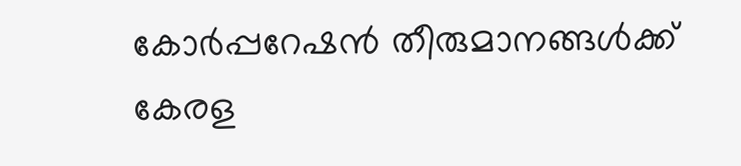കോർപ്പറേഷൻ തീരുമാനങ്ങൾക്ക് കേരള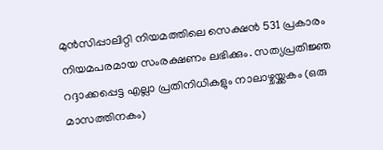മുൻസിപ്പാലിറ്റി നിയമത്തിലെ സെക്ഷൻ 531 പ്രകാരം നിയമപരമായ സംരക്ഷണം ലഭിക്കും. സത്യപ്രതിജ്ഞ റദ്ദാക്കപ്പെട്ട എല്ലാ പ്രതിനിധികളും നാലാഴ്ചയ്ക്കകം (ഒരു മാസത്തിനകം)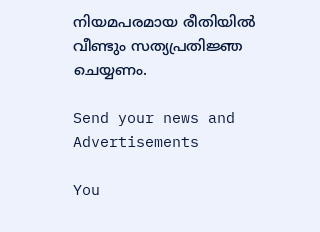നിയമപരമായ രീതിയിൽ വീണ്ടും സത്യപ്രതിജ്ഞ ചെയ്യണം.

Send your news and Advertisements

You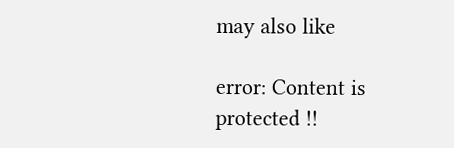may also like

error: Content is protected !!